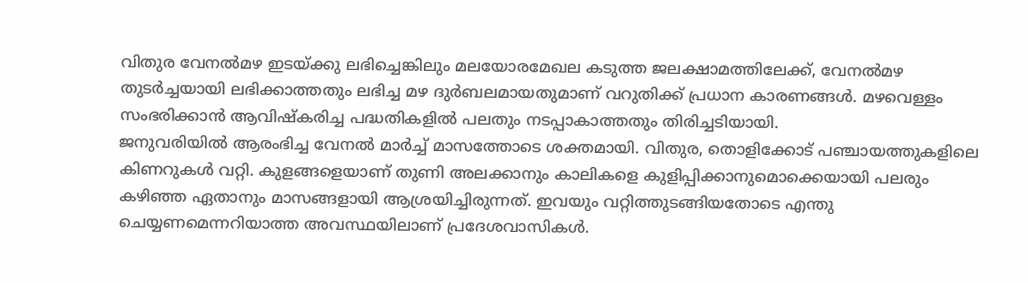വിതുര വേനൽമഴ ഇടയ്ക്കു ലഭിച്ചെങ്കിലും മലയോരമേഖല കടുത്ത ജലക്ഷാമത്തിലേക്ക്, വേനൽമഴ തുടർച്ചയായി ലഭിക്കാത്തതും ലഭിച്ച മഴ ദുർബലമായതുമാണ് വറുതിക്ക് പ്രധാന കാരണങ്ങൾ. മഴവെള്ളം സംഭരിക്കാൻ ആവിഷ്കരിച്ച പദ്ധതികളിൽ പലതും നടപ്പാകാത്തതും തിരിച്ചടിയായി.
ജനുവരിയിൽ ആരംഭിച്ച വേനൽ മാർച്ച് മാസത്തോടെ ശക്തമായി. വിതുര, തൊളിക്കോട് പഞ്ചായത്തുകളിലെ കിണറുകൾ വറ്റി. കുളങ്ങളെയാണ് തുണി അലക്കാനും കാലികളെ കുളിപ്പിക്കാനുമൊക്കെയായി പലരും കഴിഞ്ഞ ഏതാനും മാസങ്ങളായി ആശ്രയിച്ചിരുന്നത്. ഇവയും വറ്റിത്തുടങ്ങിയതോടെ എന്തു ചെയ്യണമെന്നറിയാത്ത അവസ്ഥയിലാണ് പ്രദേശവാസികൾ.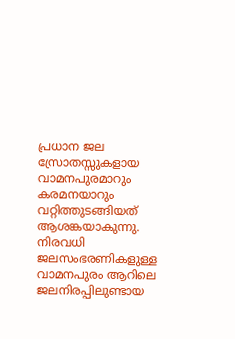പ്രധാന ജല സ്രോതസ്സുകളായ വാമനപുരമാറും കരമനയാറും വറ്റിത്തുടങ്ങിയത് ആശങ്കയാകുന്നു. നിരവധി ജലസംഭരണികളുള്ള വാമനപുരം ആറിലെ ജലനിരപ്പിലുണ്ടായ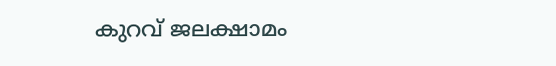കുറവ് ജലക്ഷാമം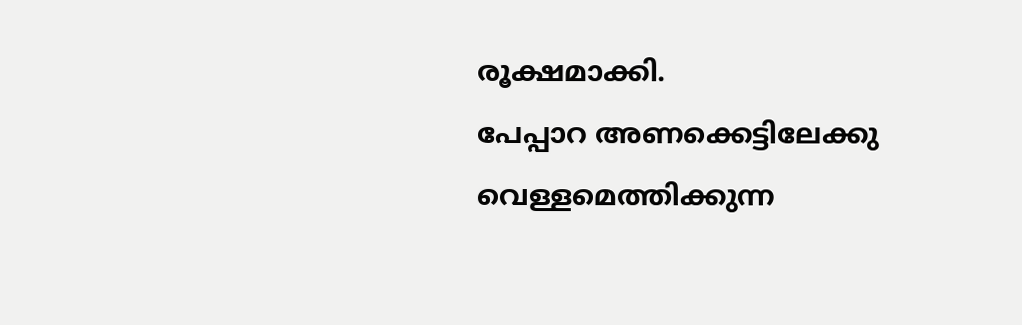രൂക്ഷമാക്കി.
പേപ്പാറ അണക്കെട്ടിലേക്കു വെള്ളമെത്തിക്കുന്ന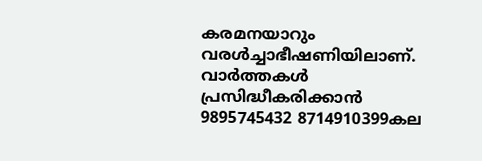കരമനയാറും വരൾച്ചാഭീഷണിയിലാണ്.
വാർത്തകൾ പ്രസിദ്ധീകരിക്കാൻ
9895745432 8714910399കല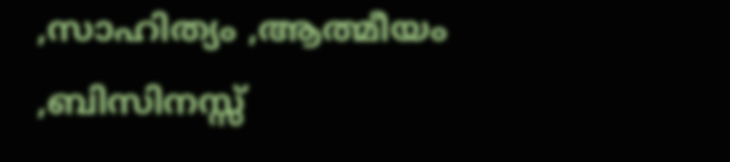,സാഹിത്യം ,ആത്മീയം ,ബിസിനസ്സ്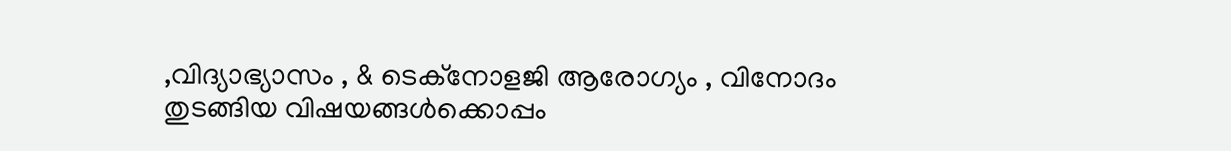,വിദ്യാഭ്യാസം , & ടെക്നോളജി ആരോഗ്യം , വിനോദം തുടങ്ങിയ വിഷയങ്ങൾക്കൊപ്പം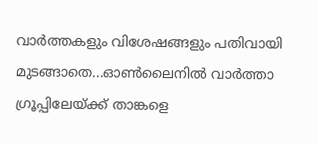വാർത്തകളും വിശേഷങ്ങളും പതിവായി മുടങ്ങാതെ...ഓൺലൈനിൽ വാർത്താ ഗ്രൂപ്പിലേയ്ക്ക് താങ്കളെ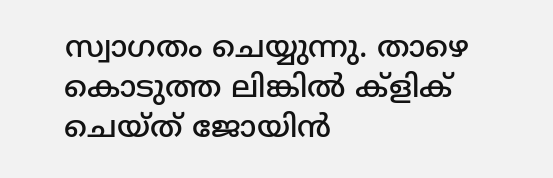സ്വാഗതം ചെയ്യുന്നു. താഴെ കൊടുത്ത ലിങ്കിൽ ക്ളിക് ചെയ്ത് ജോയിൻ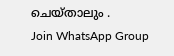ചെയ്താലും .
Join WhatsApp Group